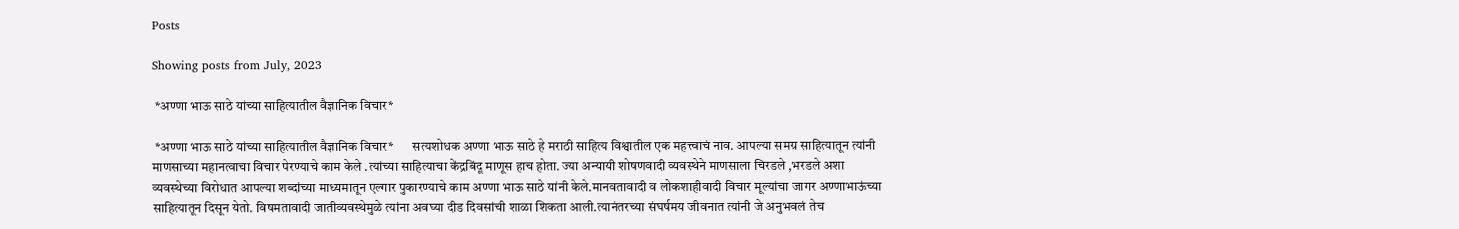Posts

Showing posts from July, 2023

 *अण्णा भाऊ साठे यांच्या साहित्यातील वैज्ञानिक विचार*

 *अण्णा भाऊ साठे यांच्या साहित्यातील वैज्ञानिक विचार*       सत्यशोधक अण्णा भाऊ साठे हे मराठी साहित्य विश्वातील एक महत्त्वाचं नाव. आपल्या समग्र साहित्यातून त्यांनी माणसाच्या महानत्वाचा विचार पेरण्याचे काम केले .त्यांच्या साहित्याचा केंद्रबिंदू माणूस हाच होता. ज्या अन्यायी शोषणवादी व्यवस्थेने माणसाला चिरडले ,भरडले अशा व्यवस्थेच्या विरोधात आपल्या शब्दांच्या माध्यमातून एल्गार पुकारण्याचे काम अण्णा भाऊ साठे यांनी केले.मानवतावादी व लोकशाहीवादी विचार मूल्यांचा जागर अण्णाभाऊंच्या साहित्यातून दिसून येतो. विषमतावादी जातीव्यवस्थेमुळे त्यांना अवघ्या दीड दिवसांची शाळा शिकता आली.त्यानंतरच्या संघर्षमय जीवनात त्यांनी जे अनुभवलं तेच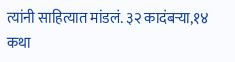त्यांनी साहित्यात मांडलं. ३२ कादंबऱ्या,१४ कथा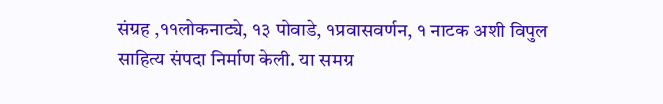संग्रह ,११लोकनाट्ये, १३ पोवाडे, १प्रवासवर्णन, १ नाटक अशी विपुल साहित्य संपदा निर्माण केली. या समग्र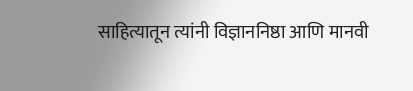साहित्यातून त्यांनी विज्ञाननिष्ठा आणि मानवी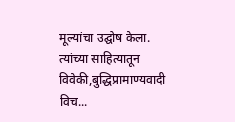मूल्यांचा उद्घोष केला. त्यांच्या साहित्यातून विवेकी,बुद्धिप्रामाण्यवादी विच...